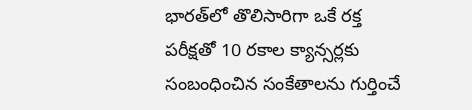భారత్‌లో తొలిసారిగా ఒకే రక్త పరీక్షతో 10 రకాల క్యాన్సర్లకు సంబంధించిన సంకేతాలను గుర్తించే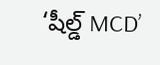‘షీల్డ్ MCD’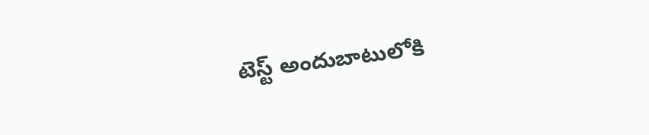టెస్ట్ అందుబాటులోకి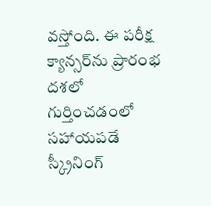వస్తోంది. ఈ పరీక్ష క్యాన్సర్‌ను ప్రారంభ దశలో గుర్తించడంలో సహాయపడే స్క్రీనింగ్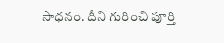సాధనం. దీని గురించి పూర్తి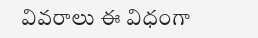వివరాలు ఈ విధంగా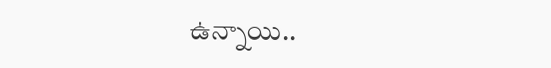ఉన్నాయి..